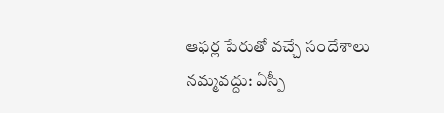ఆఫర్ల పేరుతో వచ్చే సందేశాలు నమ్మవద్దు: ఏస్పీ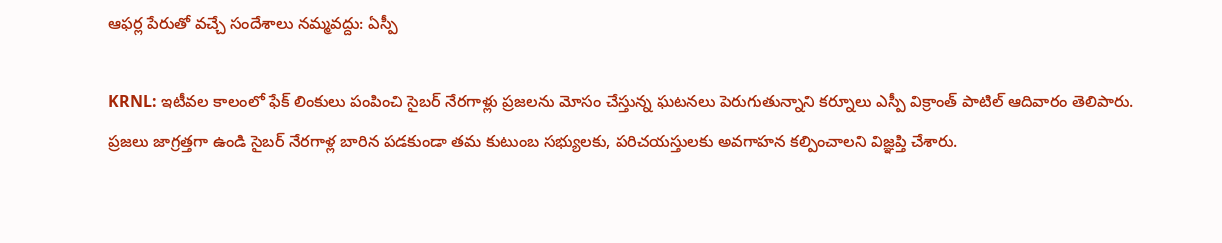ఆఫర్ల పేరుతో వచ్చే సందేశాలు నమ్మవద్దు: ఏస్పీ

KRNL: ఇటీవల కాలంలో ఫేక్ లింకులు పంపించి సైబర్ నేరగాళ్లు ప్రజలను మోసం చేస్తున్న ఘటనలు పెరుగుతున్నాని కర్నూలు ఎస్పీ విక్రాంత్ పాటిల్ ఆదివారం తెలిపారు. ప్రజలు జాగ్రత్తగా ఉండి సైబర్ నేరగాళ్ల బారిన పడకుండా తమ కుటుంబ సభ్యులకు, పరిచయస్తులకు అవగాహన కల్పించాలని విజ్ఞప్తి చేశారు.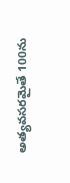అత్యవసరమైతే 100ను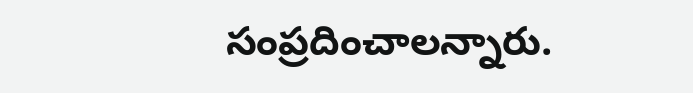సంప్రదించాలన్నారు.